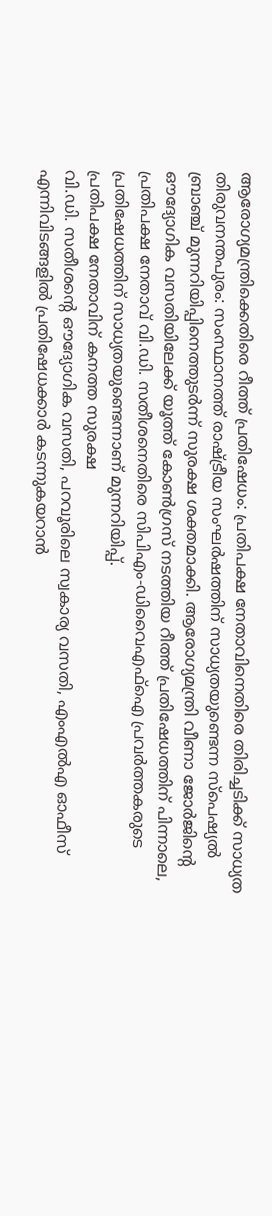ആരോഗ്യമന്ത്രിക്കെതിരെ റീത്ത് പ്രതിഷേധം: പ്രതിപക്ഷ നേതാവിനെതിരെ തിരിച്ചടിക്ക് സാധ്യത
തിരുവനന്തപുരം: സംസ്ഥാനത്ത് രാഷ്ട്രീയ സംഘർഷത്തിന് സാധ്യതയുണ്ടെന്ന സ്പെഷ്യൽ ബ്രാഞ്ച് മുന്നറിയിപ്പിനെത്തുടർന്ന് സുരക്ഷ ശക്തമാക്കി. ആരോഗ്യമന്ത്രി വീണാ ജോർജിന്റെ ഔദ്യോഗിക വസതിയിലേക്ക് യൂത്ത് കോൺഗ്രസ് നടത്തിയ റീത്ത് പ്രതിഷേധത്തിന് പിന്നാലെ, പ്രതിപക്ഷ നേതാവ് വി.ഡി. സതീശനെതിരെ സിപിഎം-ഡിവൈഎഫ്ഐ പ്രവർത്തകരുടെ പ്രതിഷേധത്തിന് സാധ്യതയുണ്ടെന്നാണ് മുന്നറിയിപ്പ്.
പ്രതിപക്ഷ നേതാവിന് കനത്ത സുരക്ഷ
വി.ഡി. സതീശന്റെ ഔദ്യോഗിക വസതി, പറവൂരിലെ സ്വകാര്യ വസതി, എംഎൽഎ ഓഫീസ് എന്നിവിടങ്ങളിൽ പ്രതിഷേധക്കാർ കടന്നുകയറാൻ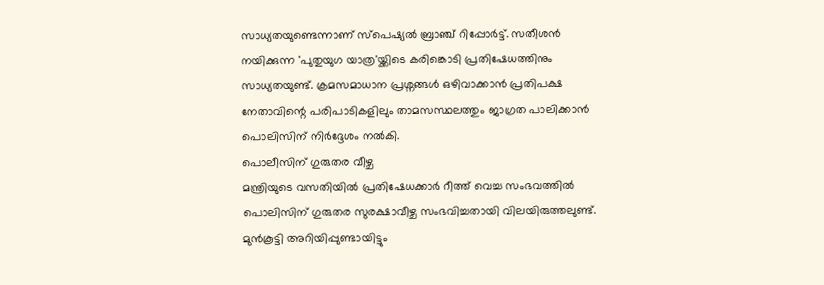സാധ്യതയുണ്ടെന്നാണ് സ്പെഷ്യൽ ബ്രാഞ്ച് റിപ്പോർട്ട്. സതീശൻ നയിക്കുന്ന 'പുതുയുഗ യാത്ര'യ്ക്കിടെ കരിങ്കൊടി പ്രതിഷേധത്തിനും സാധ്യതയുണ്ട്. ക്രമസമാധാന പ്രശ്നങ്ങൾ ഒഴിവാക്കാൻ പ്രതിപക്ഷ നേതാവിന്റെ പരിപാടികളിലും താമസസ്ഥലത്തും ജാഗ്രത പാലിക്കാൻ പൊലിസിന് നിർദ്ദേശം നൽകി.
പൊലീസിന് ഗുരുതര വീഴ്ച
മന്ത്രിയുടെ വസതിയിൽ പ്രതിഷേധക്കാർ റീത്ത് വെച്ച സംഭവത്തിൽ പൊലിസിന് ഗുരുതര സുരക്ഷാവീഴ്ച സംഭവിച്ചതായി വിലയിരുത്തലുണ്ട്. മുൻകൂട്ടി അറിയിപ്പുണ്ടായിട്ടും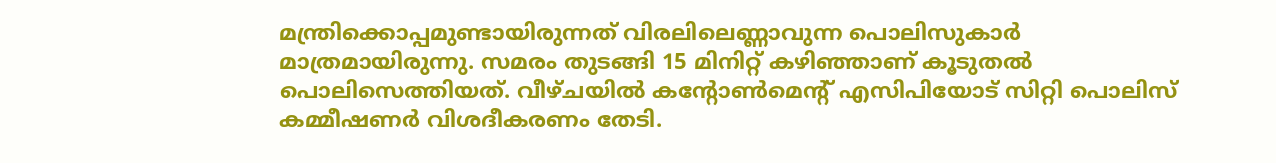മന്ത്രിക്കൊപ്പമുണ്ടായിരുന്നത് വിരലിലെണ്ണാവുന്ന പൊലിസുകാർ മാത്രമായിരുന്നു. സമരം തുടങ്ങി 15 മിനിറ്റ് കഴിഞ്ഞാണ് കൂടുതൽ പൊലിസെത്തിയത്. വീഴ്ചയിൽ കന്റോൺമെന്റ് എസിപിയോട് സിറ്റി പൊലിസ് കമ്മീഷണർ വിശദീകരണം തേടി.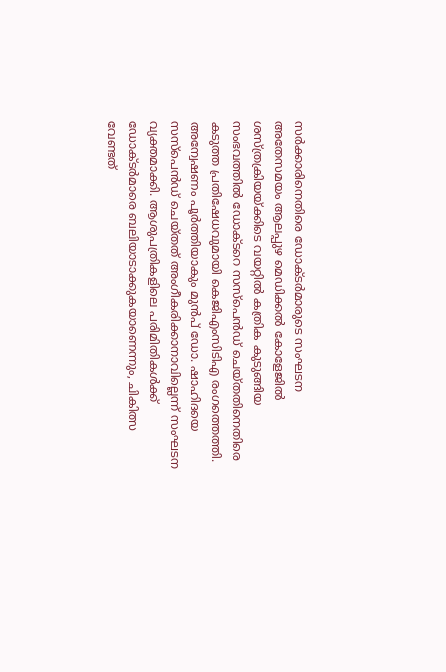സർക്കാരിനെതിരെ ഡോക്ടർമാരുടെ സംഘടന
അതേസമയം ആലപ്പുഴ മെഡിക്കൽ കോളേജിൽ ശസ്ത്രക്രിയയ്ക്കിടെ വയറ്റിൽ കത്രിക കുടുങ്ങിയ സംഭവത്തിൽ ഡോക്ടറെ സസ്പെൻഡ് ചെയ്തതിനെതിരെ കടുത്ത പ്രതിഷേധവുമായി കെജിഎംസിടിഎ രംഗത്തെത്തി. അന്വേഷണം പൂർത്തിയാകും മുൻപ് ഡോ. ഷാഹിദയെ സസ്പെൻഡ് ചെയ്തത് അംഗീകരിക്കാനാവില്ലെന്ന് സംഘടന വ്യക്തമാക്കി. ആശുപത്രികളിലെ പരിമിതികൾക്ക് ഡോക്ടർമാരെ ബലിയാടാക്കുകയാണെന്നും, ചികിത്സ വേണ്ടത്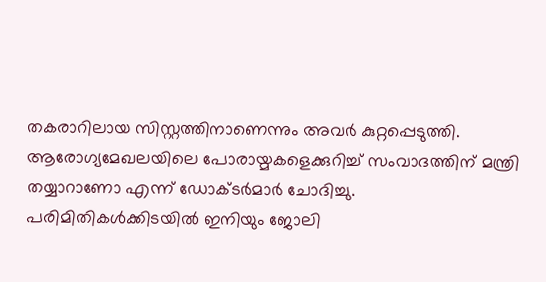തകരാറിലായ സിസ്റ്റത്തിനാണെന്നും അവർ കുറ്റപ്പെടുത്തി.
ആരോഗ്യമേഖലയിലെ പോരായ്മകളെക്കുറിച്ച് സംവാദത്തിന് മന്ത്രി തയ്യാറാണോ എന്ന് ഡോക്ടർമാർ ചോദിച്ചു. പരിമിതികൾക്കിടയിൽ ഇനിയും ജോലി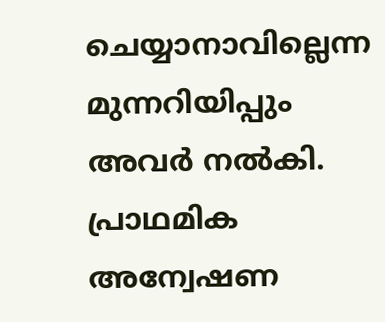ചെയ്യാനാവില്ലെന്ന മുന്നറിയിപ്പും അവർ നൽകി. പ്രാഥമിക അന്വേഷണ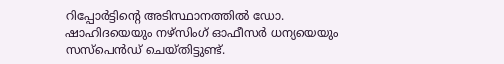റിപ്പോർട്ടിന്റെ അടിസ്ഥാനത്തിൽ ഡോ. ഷാഹിദയെയും നഴ്സിംഗ് ഓഫീസർ ധന്യയെയും സസ്പെൻഡ് ചെയ്തിട്ടുണ്ട്.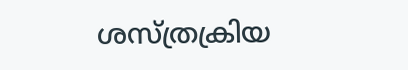ശസ്ത്രക്രിയ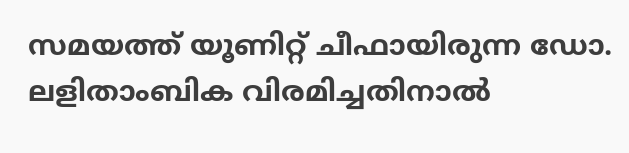സമയത്ത് യൂണിറ്റ് ചീഫായിരുന്ന ഡോ. ലളിതാംബിക വിരമിച്ചതിനാൽ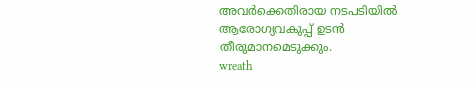അവർക്കെതിരായ നടപടിയിൽ ആരോഗ്യവകുപ്പ് ഉടൻ തീരുമാനമെടുക്കും.
wreath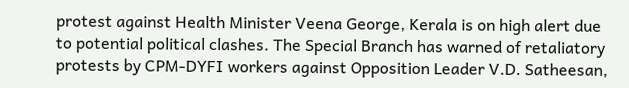protest against Health Minister Veena George, Kerala is on high alert due to potential political clashes. The Special Branch has warned of retaliatory protests by CPM-DYFI workers against Opposition Leader V.D. Satheesan,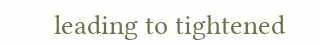leading to tightened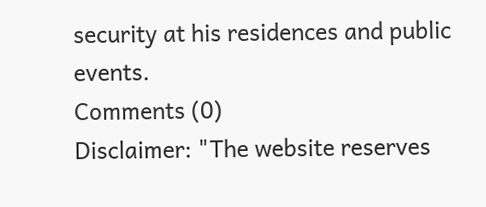security at his residences and public events.
Comments (0)
Disclaimer: "The website reserves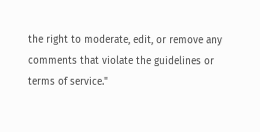the right to moderate, edit, or remove any comments that violate the guidelines or terms of service."